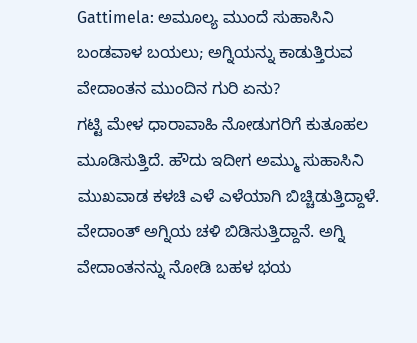Gattimela: ಅಮೂಲ್ಯ ಮುಂದೆ ಸುಹಾಸಿನಿ ಬಂಡವಾಳ ಬಯಲು; ಅಗ್ನಿಯನ್ನು ಕಾಡುತ್ತಿರುವ ವೇದಾಂತನ ಮುಂದಿನ ಗುರಿ ಏನು?
ಗಟ್ಟಿ ಮೇಳ ಧಾರಾವಾಹಿ ನೋಡುಗರಿಗೆ ಕುತೂಹಲ ಮೂಡಿಸುತ್ತಿದೆ. ಹೌದು ಇದೀಗ ಅಮ್ಮು ಸುಹಾಸಿನಿ ಮುಖವಾಡ ಕಳಚಿ ಎಳೆ ಎಳೆಯಾಗಿ ಬಿಚ್ಚಿಡುತ್ತಿದ್ದಾಳೆ. ವೇದಾಂತ್ ಅಗ್ನಿಯ ಚಳಿ ಬಿಡಿಸುತ್ತಿದ್ದಾನೆ. ಅಗ್ನಿ ವೇದಾಂತನನ್ನು ನೋಡಿ ಬಹಳ ಭಯ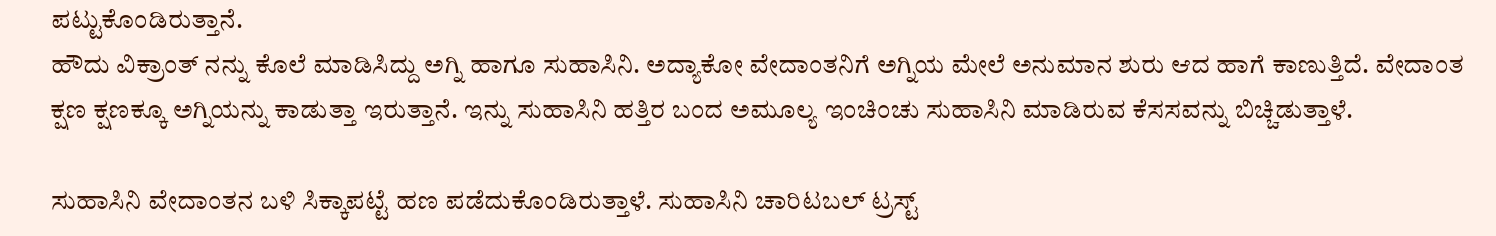ಪಟ್ಟುಕೊಂಡಿರುತ್ತಾನೆ.
ಹೌದು ವಿಕ್ರಾಂತ್ ನನ್ನು ಕೊಲೆ ಮಾಡಿಸಿದ್ದು ಅಗ್ನಿ ಹಾಗೂ ಸುಹಾಸಿನಿ. ಅದ್ಯಾಕೋ ವೇದಾಂತನಿಗೆ ಅಗ್ನಿಯ ಮೇಲೆ ಅನುಮಾನ ಶುರು ಆದ ಹಾಗೆ ಕಾಣುತ್ತಿದೆ. ವೇದಾಂತ ಕ್ಷಣ ಕ್ಷಣಕ್ಕೂ ಅಗ್ನಿಯನ್ನು ಕಾಡುತ್ತಾ ಇರುತ್ತಾನೆ. ಇನ್ನು ಸುಹಾಸಿನಿ ಹತ್ತಿರ ಬಂದ ಅಮೂಲ್ಯ ಇಂಚಿಂಚು ಸುಹಾಸಿನಿ ಮಾಡಿರುವ ಕೆಸಸವನ್ನು ಬಿಚ್ಚಿಡುತ್ತಾಳೆ.

ಸುಹಾಸಿನಿ ವೇದಾಂತನ ಬಳಿ ಸಿಕ್ಕಾಪಟ್ಟೆ ಹಣ ಪಡೆದುಕೊಂಡಿರುತ್ತಾಳೆ. ಸುಹಾಸಿನಿ ಚಾರಿಟಬಲ್ ಟ್ರಸ್ಟ್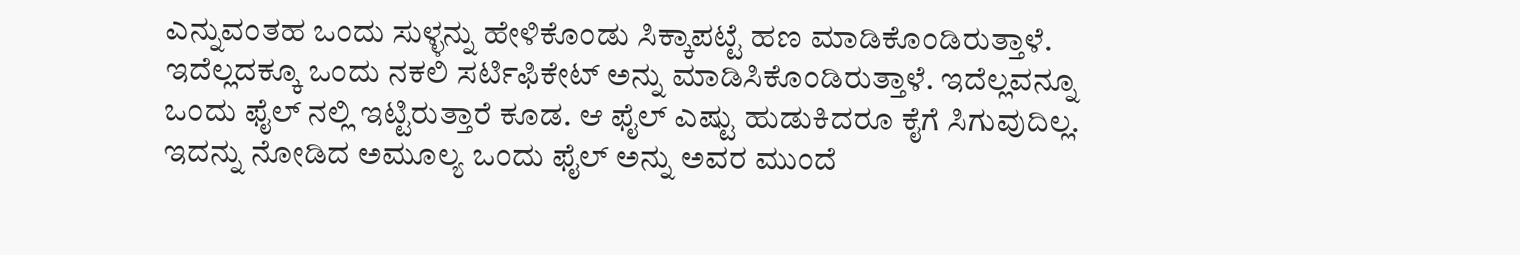ಎನ್ನುವಂತಹ ಒಂದು ಸುಳ್ಳನ್ನು ಹೇಳಿಕೊಂಡು ಸಿಕ್ಕಾಪಟ್ಟೆ ಹಣ ಮಾಡಿಕೊಂಡಿರುತ್ತಾಳೆ. ಇದೆಲ್ಲದಕ್ಕೂ ಒಂದು ನಕಲಿ ಸರ್ಟಿಫಿಕೇಟ್ ಅನ್ನು ಮಾಡಿಸಿಕೊಂಡಿರುತ್ತಾಳೆ. ಇದೆಲ್ಲವನ್ನೂ ಒಂದು ಫೈಲ್ ನಲ್ಲಿ ಇಟ್ಟಿರುತ್ತಾರೆ ಕೂಡ. ಆ ಫೈಲ್ ಎಷ್ಟು ಹುಡುಕಿದರೂ ಕೈಗೆ ಸಿಗುವುದಿಲ್ಲ.
ಇದನ್ನು ನೋಡಿದ ಅಮೂಲ್ಯ ಒಂದು ಫೈಲ್ ಅನ್ನು ಅವರ ಮುಂದೆ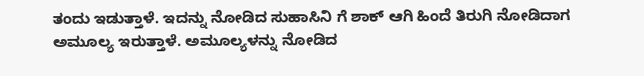ತಂದು ಇಡುತ್ತಾಳೆ. ಇದನ್ನು ನೋಡಿದ ಸುಹಾಸಿನಿ ಗೆ ಶಾಕ್ ಆಗಿ ಹಿಂದೆ ತಿರುಗಿ ನೋಡಿದಾಗ ಅಮೂಲ್ಯ ಇರುತ್ತಾಳೆ. ಅಮೂಲ್ಯಳನ್ನು ನೋಡಿದ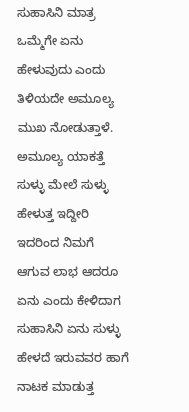ಸುಹಾಸಿನಿ ಮಾತ್ರ ಒಮ್ಮೆಗೇ ಏನು ಹೇಳುವುದು ಎಂದು ತಿಳಿಯದೇ ಅಮೂಲ್ಯ ಮುಖ ನೋಡುತ್ತಾಳೆ. ಅಮೂಲ್ಯ ಯಾಕತ್ತೆ ಸುಳ್ಳು ಮೇಲೆ ಸುಳ್ಳು ಹೇಳುತ್ತ ಇದ್ದೀರಿ ಇದರಿಂದ ನಿಮಗೆ ಆಗುವ ಲಾಭ ಆದರೂ ಏನು ಎಂದು ಕೇಳಿದಾಗ ಸುಹಾಸಿನಿ ಏನು ಸುಳ್ಳು ಹೇಳದೆ ಇರುವವರ ಹಾಗೆ ನಾಟಕ ಮಾಡುತ್ತ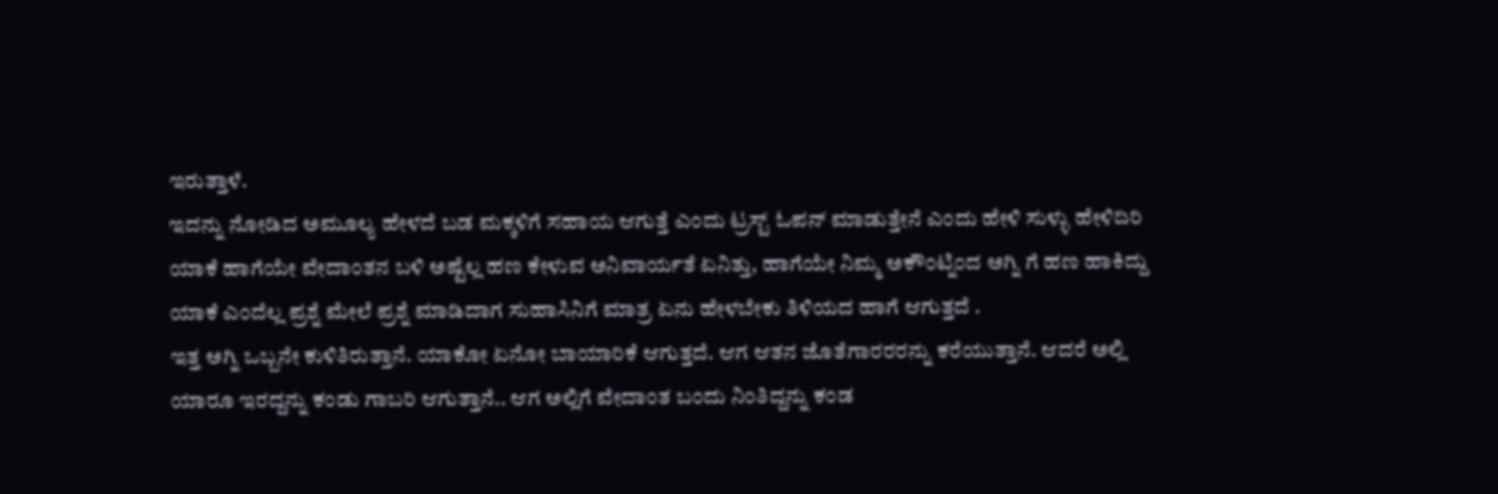ಇರುತ್ತಾಳೆ.
ಇದನ್ನು ನೋಡಿದ ಅಮೂಲ್ಯ ಹೇಳದೆ ಬಡ ಮಕ್ಕಳಿಗೆ ಸಹಾಯ ಆಗುತ್ತೆ ಎಂದು ಟ್ರಸ್ಟ್ ಓಪನ್ ಮಾಡುತ್ತೇನೆ ಎಂದು ಹೇಳಿ ಸುಳ್ಳು ಹೇಳಿದಿರಿ ಯಾಕೆ ಹಾಗೆಯೇ ವೇದಾಂತನ ಬಳಿ ಅಷ್ಟೆಲ್ಲ ಹಣ ಕೇಳುವ ಅನಿವಾರ್ಯತೆ ಏನಿತ್ತು, ಹಾಗೆಯೇ ನಿಮ್ಮ ಅಕೌಂಟ್ನಿಂದ ಅಗ್ನಿ ಗೆ ಹಣ ಹಾಕಿದ್ದು ಯಾಕೆ ಎಂದೆಲ್ಲ ಪ್ರಶ್ನೆ ಮೇಲೆ ಪ್ರಶ್ನೆ ಮಾಡಿದಾಗ ಸುಹಾಸಿನಿಗೆ ಮಾತ್ರ ಏನು ಹೇಳಬೇಕು ತಿಳಿಯದ ಹಾಗೆ ಆಗುತ್ತದೆ .
ಇತ್ತ ಅಗ್ನಿ ಒಬ್ಬನೇ ಕುಳಿತಿರುತ್ತಾನೆ. ಯಾಕೋ ಏನೋ ಬಾಯಾರಿಕೆ ಆಗುತ್ತದೆ. ಆಗ ಆತನ ಜೊತೆಗಾರರರನ್ನು ಕರೆಯುತ್ತಾನೆ. ಆದರೆ ಅಲ್ಲಿ ಯಾರೂ ಇರದ್ದನ್ನು ಕಂಡು ಗಾಬರಿ ಆಗುತ್ತಾನೆ.. ಆಗ ಅಲ್ಲಿಗೆ ವೇದಾಂತ ಬಂದು ನಿಂತಿದ್ದನ್ನು ಕಂಡ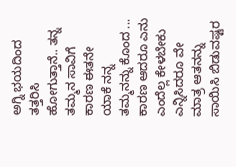ಅಗ್ನಿ ಭಯದಿಂದ ತತ್ತರಿಸಿ ಹೋಗುತ್ತಾನೆ.. ತನ್ನ ತಮ್ಮನ ಸಾವಿಗೆ ಕಾರಣ ಈತನೇ ಯಾಕೆ ನನ್ನ ತಮ್ಮನನ್ನು ಕೊಂದ ... ಕಾರಣ ಆದರೂ ಎನು ಎಂದೆಲ್ಲ ಕೇಳಬೇಕು ಎನ್ನಿಸಿದರೂ ವೇ ಮಾತ್ರ ಆತನನ್ನು ಸಾಯಿಸಿ ಬಿಡುವಷ್ಟರ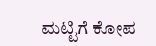ಮಟ್ಟಿಗೆ ಕೋಪ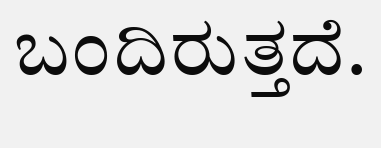ಬಂದಿರುತ್ತದೆ.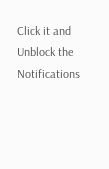Click it and Unblock the Notifications